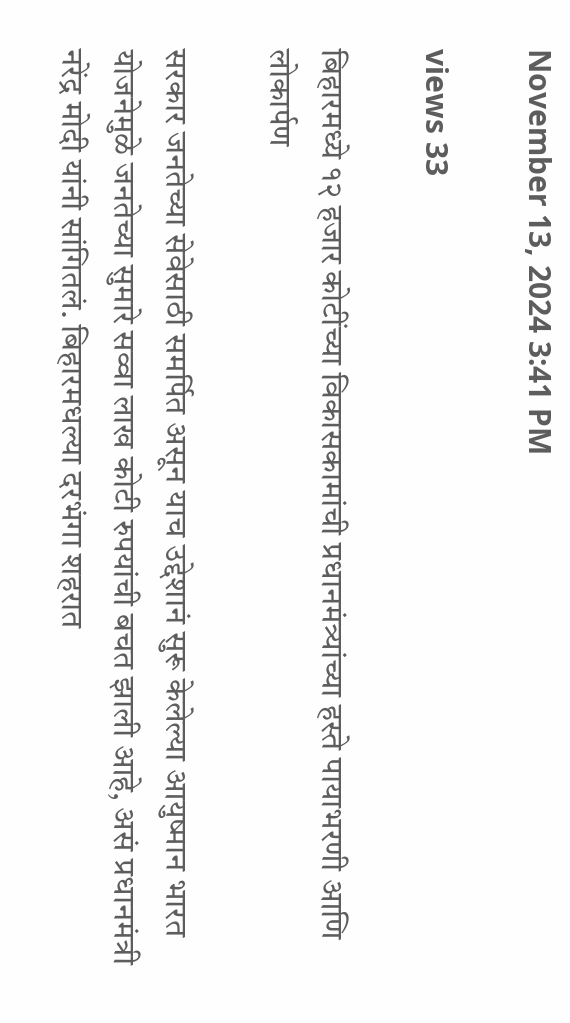November 13, 2024 3:41 PM

views 33

बिहारमध्ये १२ हजार कोटींच्या विकासकामांची प्रधानमंत्र्यांच्या हस्ते पायाभरणी आणि लोकार्पण

सरकार जनतेच्या सेवेसाठी समर्पित असून याच उद्देशानं सुरू केलेल्या आयुष्मान भारत योजनेमुळे जनतेच्या सुमारे सव्वा लाख कोटी रुपयांची बचत झाली आहे, असं प्रधानमंत्री नरेंद्र मोदी यांनी सांगितलं. बिहारमधल्या दरभंगा शहरात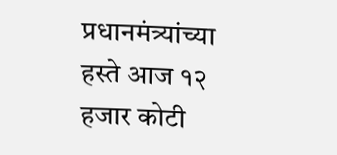प्रधानमंत्र्यांच्या हस्ते आज १२ हजार कोटी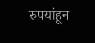रुपयांहून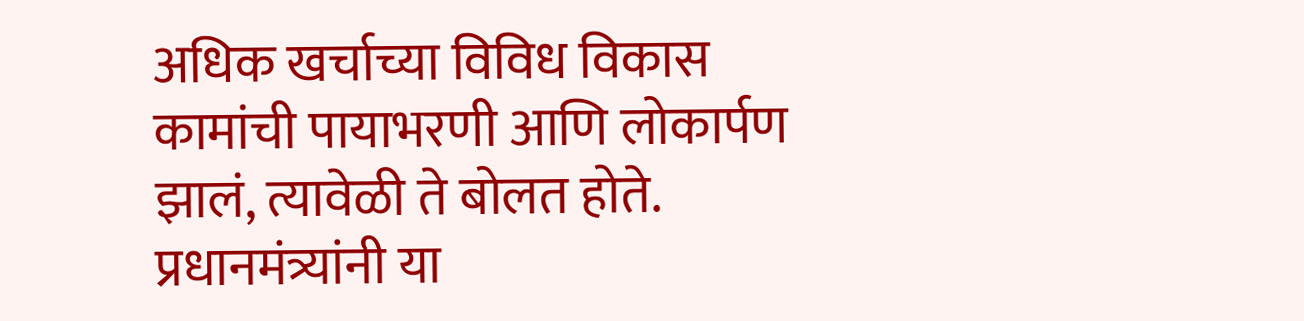अधिक खर्चाच्या विविध विकास कामांची पायाभरणी आणि लोकार्पण झालं, त्यावेळी ते बोलत होते. प्रधानमंत्र्यांनी या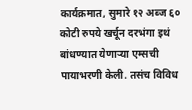कार्यक्रमात, सुमारे १२ अब्ज ६० कोटी रुपये खर्चून दरभंगा इथं बांधण्यात येणाऱ्या एम्सची पायाभरणी केली. तसंच विविध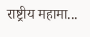राष्ट्रीय महामा...